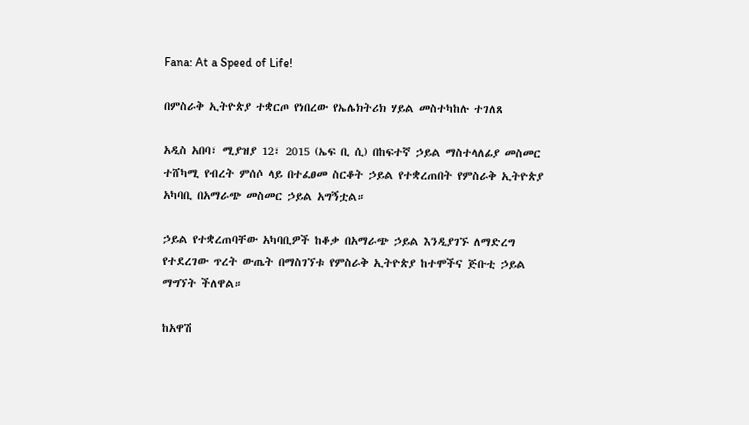Fana: At a Speed of Life!

በምስራቅ ኢትዮጵያ ተቋርጦ የነበረው የኤሌክትሪክ ሃይል መስተካከሉ ተገለጸ

አዲስ አበባ፣ ሚያዝያ 12፣ 2015 (ኤፍ ቢ ሲ) በከፍተኛ ኃይል ማስተላለፊያ መስመር ተሸካሚ የብረት ምሰሶ ላይ በተፈፀመ ስርቆት ኃይል የተቋረጠበት የምስራቅ ኢትዮጵያ አካባቢ በአማራጭ መስመር ኃይል አግኝቷል።

ኃይል የተቋረጠባቸው አካባቢዎች ከቆቃ በአማራጭ ኃይል እንዲያገኙ ለማድረግ የተደረገው ጥረት ውጤት በማስገኘቱ የምስራቅ ኢትዮጵያ ከተሞችና ጅቡቲ ኃይል ማግኘት ችለዋል።

ከአዋሽ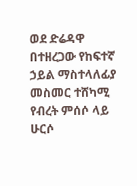ወደ ድሬዳዋ በተዘረጋው የከፍተኛ ኃይል ማስተላለፊያ መስመር ተሸካሚ የብረት ምሰሶ ላይ ሁርሶ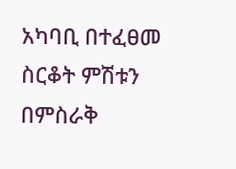አካባቢ በተፈፀመ ስርቆት ምሽቱን በምስራቅ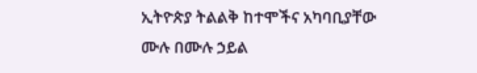ኢትዮጵያ ትልልቅ ከተሞችና አካባቢያቸው ሙሉ በሙሉ ኃይል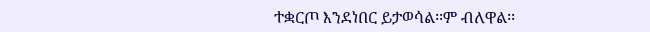ተቋርጦ እንደነበር ይታወሳል፡፡ም ብለዋል፡፡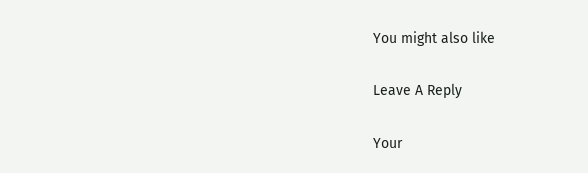You might also like

Leave A Reply

Your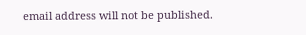email address will not be published.